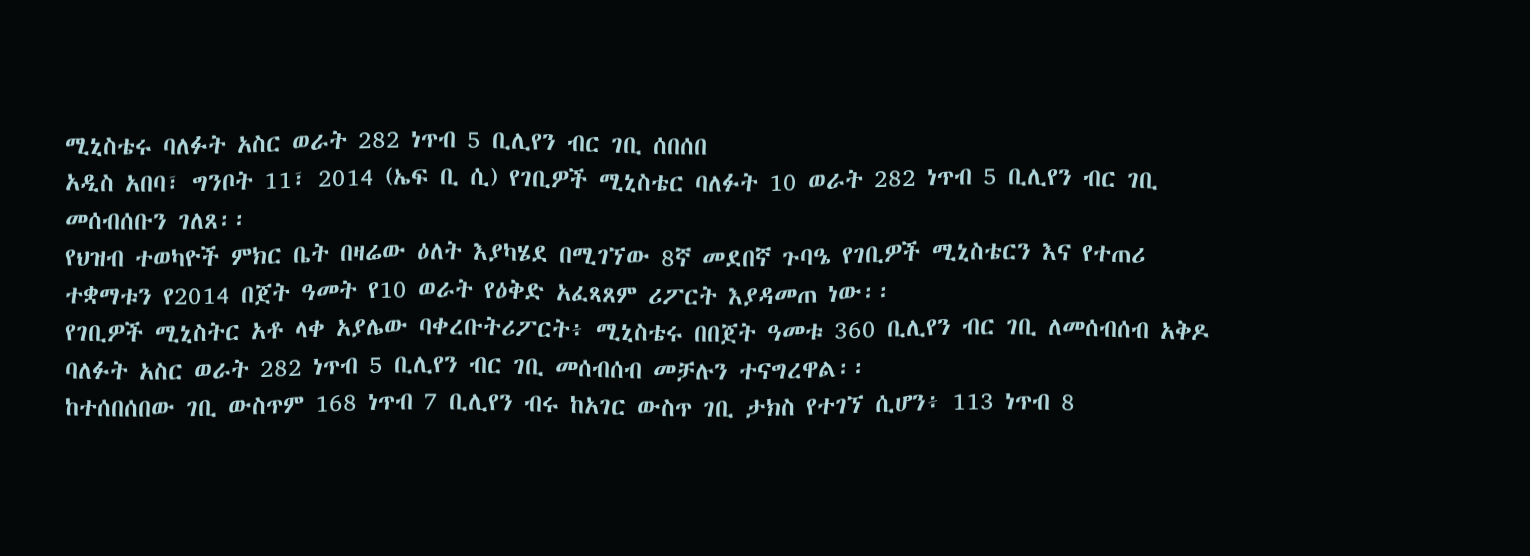ሚኒስቴሩ ባለፉት አስር ወራት 282 ነጥብ 5 ቢሊየን ብር ገቢ ሰበሰበ
አዲስ አበባ፣ ግንቦት 11፣ 2014 (ኤፍ ቢ ሲ) የገቢዎች ሚኒስቴር ባለፉት 10 ወራት 282 ነጥብ 5 ቢሊየን ብር ገቢ መሰብሰቡን ገለጸ፡፡
የህዝብ ተወካዮች ምክር ቤት በዛሬው ዕለት እያካሄደ በሚገኘው 8ኛ መደበኛ ጉባዔ የገቢዎች ሚኒስቴርን እና የተጠሪ ተቋማቱን የ2014 በጀት ዓመት የ10 ወራት የዕቅድ አፈጻጸም ሪፖርት እያዳመጠ ነው፡፡
የገቢዎች ሚኒስትር አቶ ላቀ አያሌው ባቀረቡትሪፖርት፥ ሚኒስቴሩ በበጀት ዓመቱ 360 ቢሊየን ብር ገቢ ለመሰብሰብ አቅዶ ባለፉት አስር ወራት 282 ነጥብ 5 ቢሊየን ብር ገቢ መሰብሰብ መቻሉን ተናግረዋል፡፡
ከተሰበሰበው ገቢ ውስጥም 168 ነጥብ 7 ቢሊየን ብሩ ከአገር ውስጥ ገቢ ታክስ የተገኘ ሲሆን፥ 113 ነጥብ 8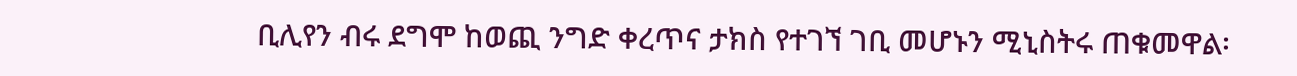ቢሊየን ብሩ ደግሞ ከወጪ ንግድ ቀረጥና ታክስ የተገኘ ገቢ መሆኑን ሚኒስትሩ ጠቁመዋል፡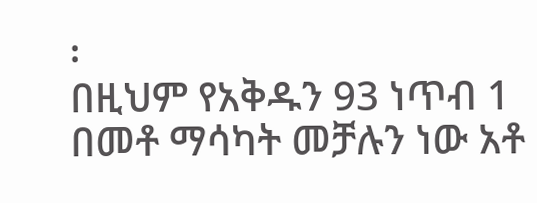፡
በዚህም የአቅዱን 93 ነጥብ 1 በመቶ ማሳካት መቻሉን ነው አቶ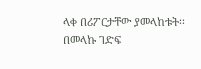ላቀ በሪፖርታቸው ያመላከቱት፡፡
በመላኩ ገድፍ